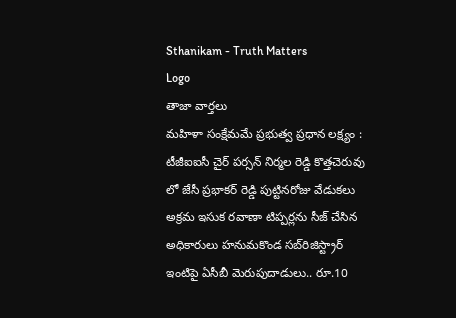Sthanikam - Truth Matters
Logo
తాజా వార్తలు
మహిళా సంక్షేమమే ప్రభుత్వ ప్రధాన లక్ష్యం : టీజీఐఐసీ చైర్ పర్సన్ నిర్మల రెడ్డి కొత్తచెరువు లో జేసీ ప్రభాకర్ రెడ్డి పుట్టినరోజు వేడుకలు అక్రమ ఇసుక రవాణా టిప్పర్లను సీజ్ చేసిన అధికారులు హనుమకొండ సబ్‌రిజిస్ట్రార్ ఇంటిపై ఏసీబీ మెరుపుదాడులు.. రూ.10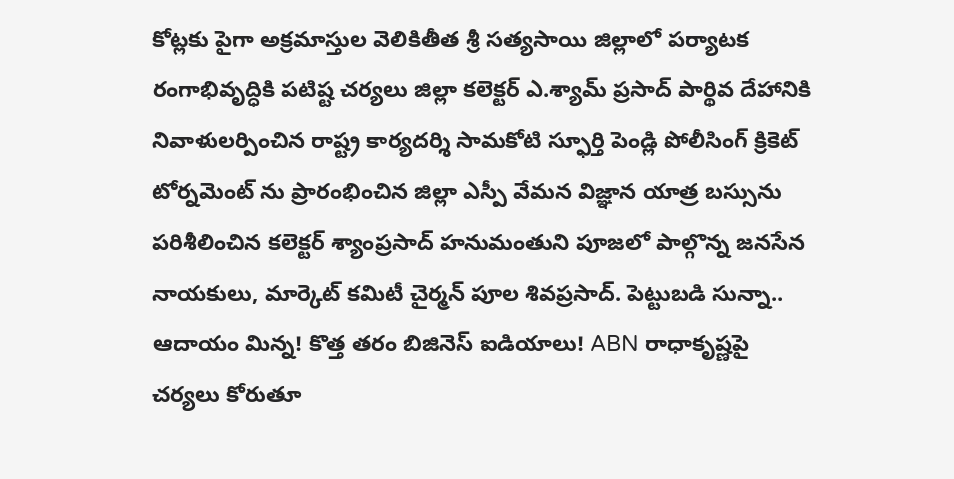కోట్లకు పైగా అక్రమాస్తుల వెలికితీత శ్రీ సత్యసాయి జిల్లాలో పర్యాటక రంగాభివృద్ధికి పటిష్ట చర్యలు జిల్లా కలెక్టర్ ఎ.శ్యామ్ ప్రసాద్ పార్థివ దేహానికి నివాళులర్పించిన రాష్ట్ర కార్యదర్శి సామకోటి స్ఫూర్తి పెండ్లి పోలీసింగ్ క్రికెట్ టోర్నమెంట్ ను ప్రారంభించిన జిల్లా ఎస్పీ వేమన విజ్ఞాన యాత్ర బస్సును పరిశీలించిన కలెక్టర్ శ్యాంప్రసాద్ హనుమంతుని పూజలో పాల్గొన్న జనసేన నాయకులు, మార్కెట్ కమిటీ చైర్మన్ పూల శివప్రసాద్. పెట్టుబడి సున్నా.. ఆదాయం మిన్న! కొత్త తరం బిజినెస్ ఐడియాలు! ABN రాధాకృష్ణపై చర్యలు కోరుతూ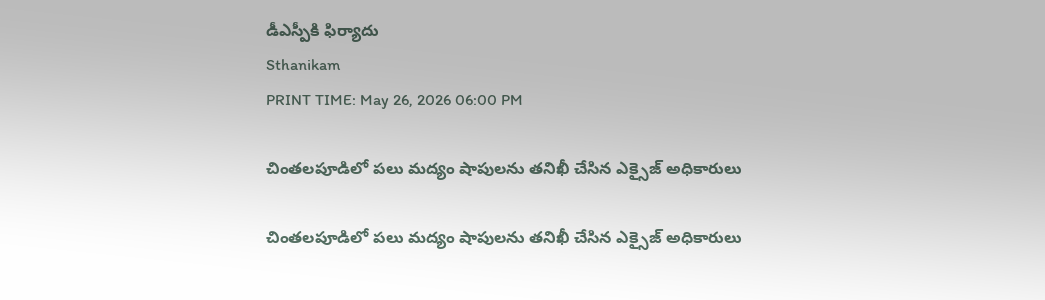డీఎస్పీకి ఫిర్యాదు
Sthanikam
PRINT TIME: May 26, 2026 06:00 PM

చింతలపూడిలో పలు మద్యం షాపులను తనిఖీ చేసిన ఎక్సైజ్ అధికారులు

చింతలపూడిలో పలు మద్యం షాపులను తనిఖీ చేసిన ఎక్సైజ్ అధికారులు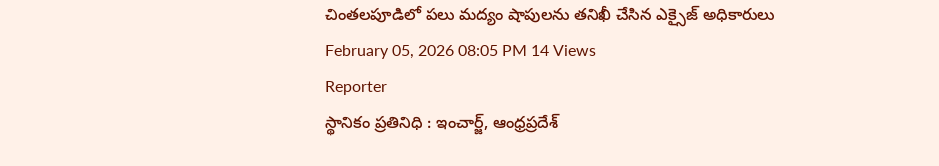చింతలపూడిలో పలు మద్యం షాపులను తనిఖీ చేసిన ఎక్సైజ్ అధికారులు
February 05, 2026 08:05 PM 14 Views
Reporter
స్థానికం ప్రతినిధి : ఇంచార్జ్, ఆంధ్రప్రదేశ్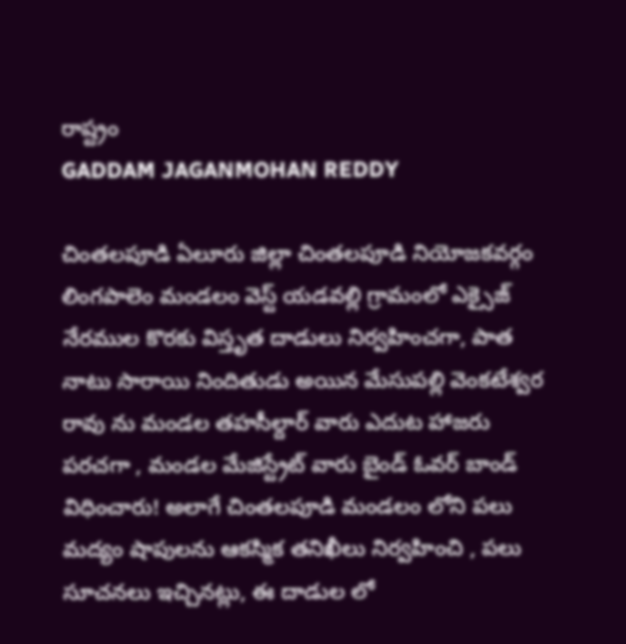రాష్ట్రం
GADDAM JAGANMOHAN REDDY

చింతలపూడి ఏలూరు జిల్లా చింతలపూడి నియోజకవర్గం లింగపాలెం మండలం వెస్ట్ యడవల్లి గ్రామంలో ఎక్సైజ్ నేరముల కొరకు విస్తృత దాడులు నిర్వహించగా, పాత నాటు సారాయి నిందితుడు అయిన మేసుపల్లి వెంకటేశ్వర రావు ను మండల తహసీల్దార్ వారు ఎదుట హాజరు పరచగా , మండల మేజిస్ట్రేట్ వారు బైండ్ ఓవర్ బాండ్ విధించారు! అలాగే చింతలపూడి మండలం లోని పలు మద్యం షాపులను ఆకస్మిక తనిఖీలు నిర్వహించి , పలు సూచనలు ఇచ్చినట్లు, ఈ దాడుల లో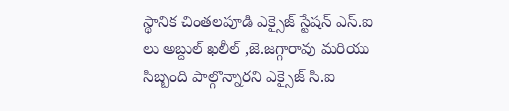స్థానిక చింతలపూడి ఎక్సైజ్ స్టేషన్ ఎస్.ఐ లు అబ్దుల్ ఖలీల్ ,జె.జగ్గారావు మరియు సిబ్బంది పాల్గొన్నారని ఎక్సైజ్ సి.ఐ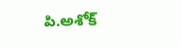పి.అశోక్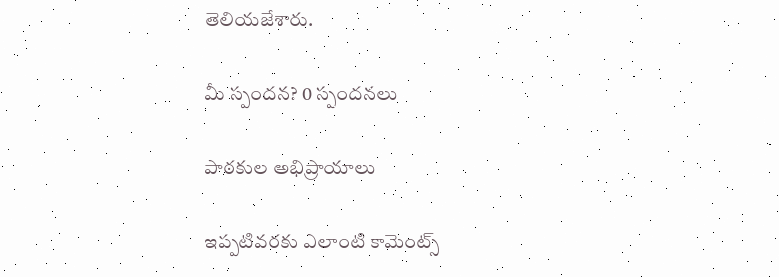తెలియజేశారు.

మీ స్పందన? 0 స్పందనలు

పాఠకుల అభిప్రాయాలు

ఇప్పటివరకు ఎలాంటి కామెంట్స్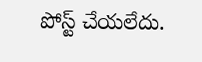పోస్ట్ చేయలేదు.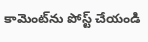కామెంట్‌ను పోస్ట్ చేయండి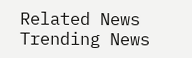Related News
Trending News